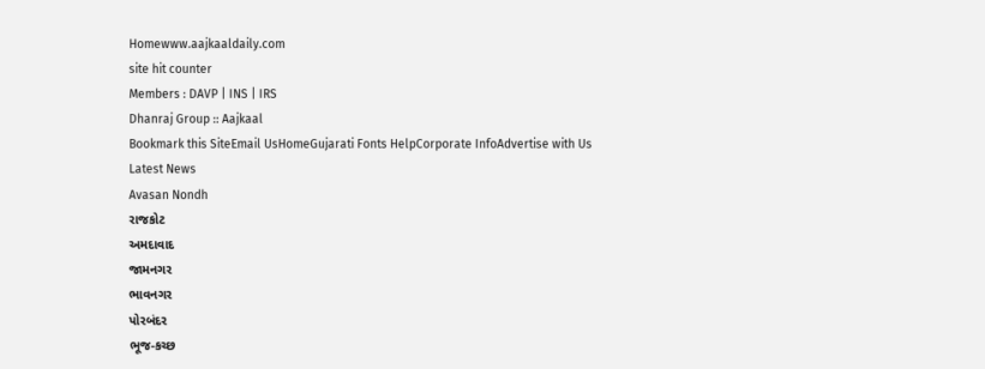Homewww.aajkaaldaily.com
site hit counter
Members : DAVP | INS | IRS
Dhanraj Group :: Aajkaal
Bookmark this SiteEmail UsHomeGujarati Fonts HelpCorporate InfoAdvertise with Us
Latest News
Avasan Nondh
રાજકોટ
અમદાવાદ
જામનગર
ભાવનગર
પોરબંદર
ભૂજ-કચ્છ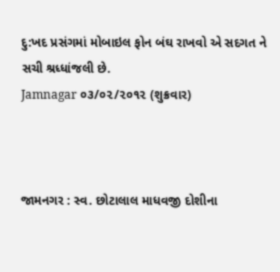દુ:ખદ પ્રસંગમાં મોબાઇલ ફોન બંઘ રાખવો એ સદગત ને સચી શ્રધ્ધાંજલી છે.
Jamnagar ૦૩/૦૨/૨૦૧૨ (શુક્રવાર)



જામનગર : સ્વ. છોટાલાલ માધવજી દોશીના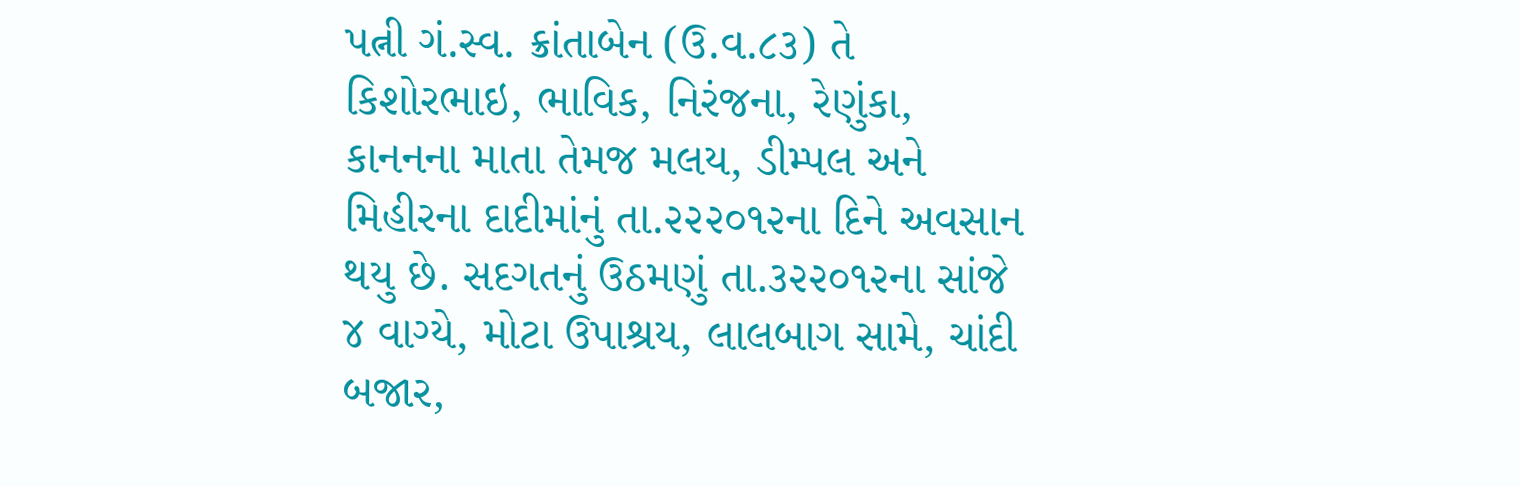પત્ની ગં.સ્વ. ક્રાંતાબેન (ઉ.વ.૮૩) તે કિશોરભાઇ, ભાવિક, નિરંજના, રેણુંકા, કાનનના માતા તેમજ મલય, ડીમ્પલ અને મિહીરના દાદીમાંનું તા.૨૨૨૦૧૨ના દિને અવસાન થયુ છે. સદગતનું ઉઠમણું તા.૩૨૨૦૧૨ના સાંજે ૪ વાગ્યે, મોટા ઉપાશ્રય, લાલબાગ સામે, ચાંદી બજાર,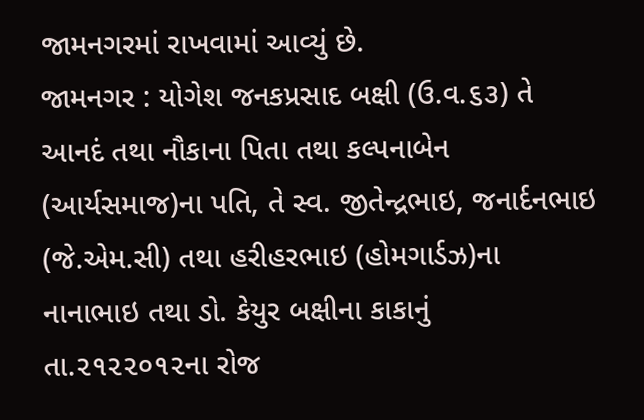જામનગરમાં રાખવામાં આવ્યું છે.
જામનગર : યોગેશ જનકપ્રસાદ બક્ષી (ઉ.વ.૬૩) તે આનદં તથા નૌકાના પિતા તથા કલ્પનાબેન (આર્યસમાજ)ના પતિ, તે સ્વ. જીતેન્દ્રભાઇ, જનાર્દનભાઇ (જે.એમ.સી) તથા હરીહરભાઇ (હોમગાર્ડઝ)ના નાનાભાઇ તથા ડો. કેયુર બક્ષીના કાકાનું તા.૨૧૨૨૦૧૨ના રોજ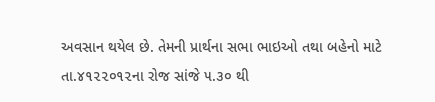અવસાન થયેલ છે. તેમની પ્રાર્થના સભા ભાઇઓ તથા બહેનો માટે તા.૪૧૨૨૦૧૨ના રોજ સાંજે ૫.૩૦ થી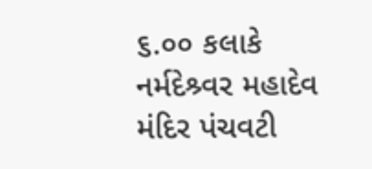૬.૦૦ કલાકે નર્મદેશ્ર્વર મહાદેવ મંદિર પંચવટી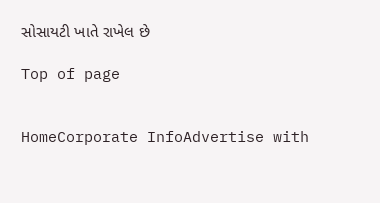સોસાયટી ખાતે રાખેલ છે

Top of page


HomeCorporate InfoAdvertise with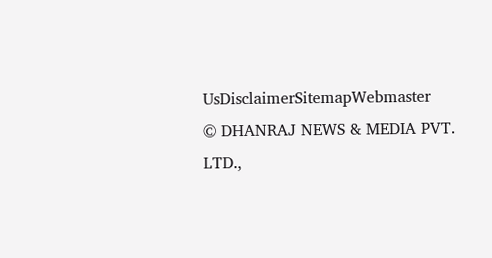UsDisclaimerSitemapWebmaster
© DHANRAJ NEWS & MEDIA PVT. LTD.,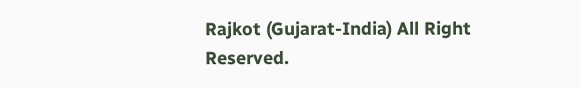Rajkot (Gujarat-India) All Right Reserved.